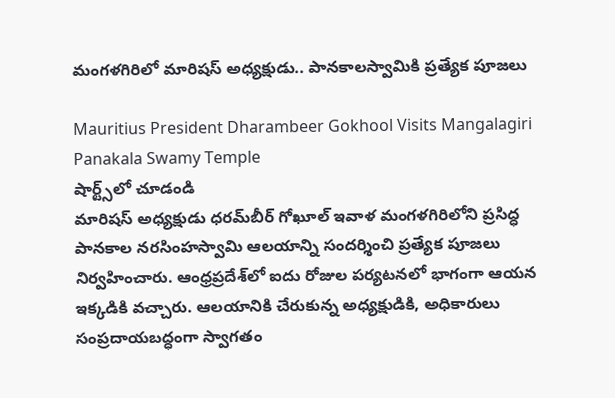మంగళగిరిలో మారిషస్ అధ్యక్షుడు.. పానకాలస్వామికి ప్రత్యేక పూజలు

Mauritius President Dharambeer Gokhool Visits Mangalagiri Panakala Swamy Temple
షార్ట్స్‌లో చూడండి
మారిషస్ అధ్యక్షుడు ధరమ్‌బీర్ గోఖూల్ ఇవాళ‌ మంగళగిరిలోని ప్రసిద్ధ పానకాల నరసింహస్వామి ఆలయాన్ని సందర్శించి ప్రత్యేక పూజలు నిర్వహించారు. ఆంధ్రప్రదేశ్‌లో ఐదు రోజుల పర్యటనలో భాగంగా ఆయన ఇక్కడికి వచ్చారు. ఆలయానికి చేరుకున్న అధ్యక్షుడికి, అధికారులు సంప్రదాయబద్ధంగా స్వాగతం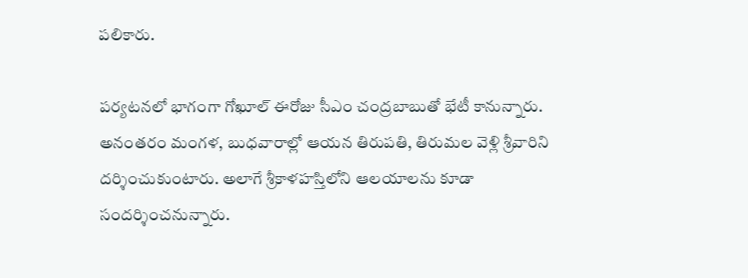పలికారు.

పర్యటనలో భాగంగా గోఖూల్ ఈరోజు సీఎం చంద్రబాబుతో భేటీ కానున్నారు. అనంతరం మంగళ, బుధవారాల్లో ఆయన తిరుపతి, తిరుమల వెళ్లి శ్రీవారిని దర్శించుకుంటారు. అలాగే శ్రీకాళహస్తిలోని ఆలయాలను కూడా సందర్శించనున్నారు.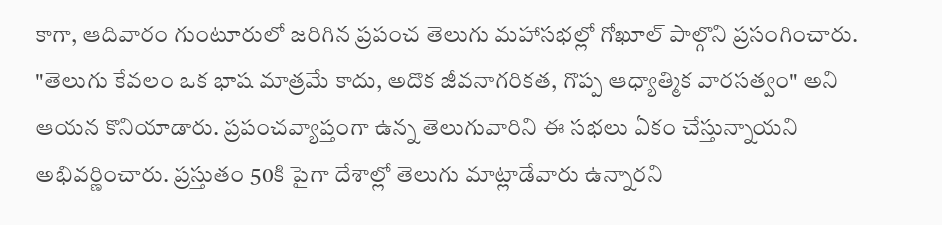కాగా, ఆదివారం గుంటూరులో జరిగిన ప్రపంచ తెలుగు మహాసభల్లో గోఖూల్ పాల్గొని ప్రసంగించారు. "తెలుగు కేవలం ఒక భాష మాత్రమే కాదు, అదొక జీవనాగరికత, గొప్ప ఆధ్యాత్మిక వారసత్వం" అని ఆయన కొనియాడారు. ప్రపంచవ్యాప్తంగా ఉన్న తెలుగువారిని ఈ సభలు ఏకం చేస్తున్నాయని అభివర్ణించారు. ప్రస్తుతం 50కి పైగా దేశాల్లో తెలుగు మాట్లాడేవారు ఉన్నారని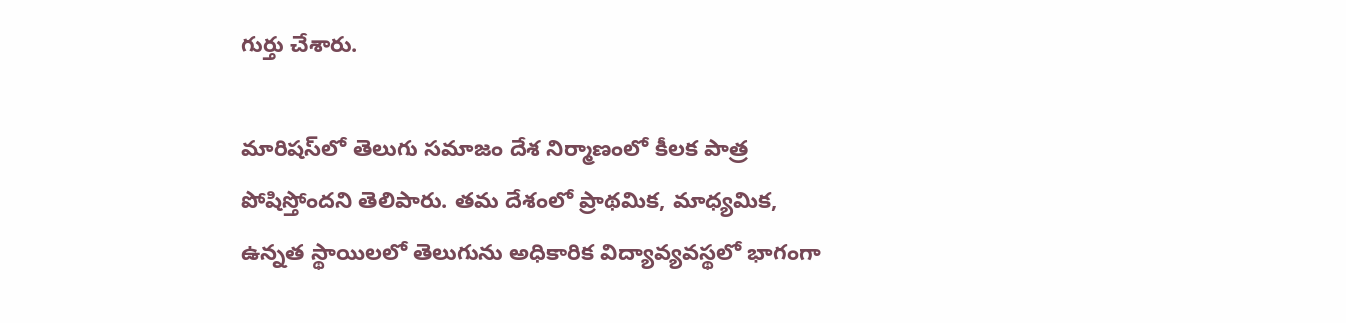గుర్తు చేశారు.

మారిషస్‌లో తెలుగు సమాజం దేశ నిర్మాణంలో కీలక పాత్ర పోషిస్తోందని తెలిపారు. తమ దేశంలో ప్రాథమిక, మాధ్యమిక, ఉన్నత స్థాయిలలో తెలుగును అధికారిక విద్యావ్యవస్థలో భాగంగా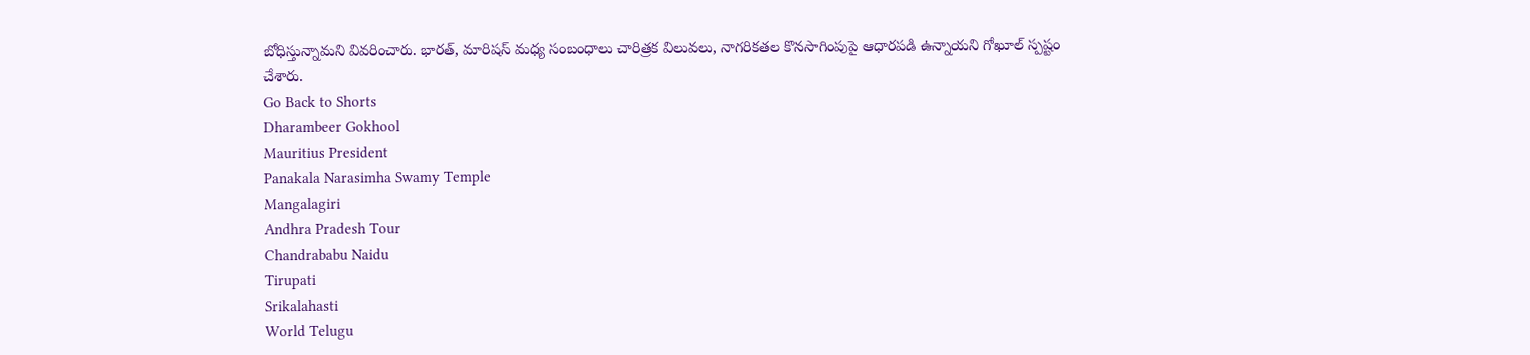బోధిస్తున్నామని వివరించారు. భారత్, మారిషస్ మధ్య సంబంధాలు చారిత్రక విలువలు, నాగరికతల కొనసాగింపుపై ఆధారపడి ఉన్నాయని గోఖూల్ స్పష్టం చేశారు.
Go Back to Shorts
Dharambeer Gokhool
Mauritius President
Panakala Narasimha Swamy Temple
Mangalagiri
Andhra Pradesh Tour
Chandrababu Naidu
Tirupati
Srikalahasti
World Telugu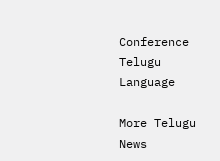Conference
Telugu Language

More Telugu News